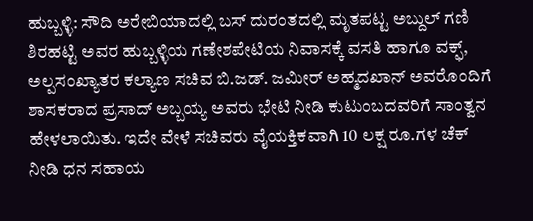ಹುಬ್ಬಳ್ಳಿ: ಸೌದಿ ಅರೇಬಿಯಾದಲ್ಲಿ ಬಸ್ ದುರಂತದಲ್ಲಿ ಮೃತಪಟ್ಟ ಅಬ್ದುಲ್ ಗಣಿ ಶಿರಹಟ್ಟಿ ಅವರ ಹುಬ್ಬಳ್ಳಿಯ ಗಣೇಶಪೇಟಿಯ ನಿವಾಸಕ್ಕೆ ವಸತಿ ಹಾಗೂ ವಕ್ಫ್, ಅಲ್ಪಸಂಖ್ಯಾತರ ಕಲ್ಯಾಣ ಸಚಿವ ಬಿ.ಜಡ್. ಜಮೀರ್ ಅಹ್ಮದಖಾನ್ ಅವರೊಂದಿಗೆ ಶಾಸಕರಾದ ಪ್ರಸಾದ್ ಅಬ್ಬಯ್ಯ ಅವರು ಭೇಟಿ ನೀಡಿ ಕುಟುಂಬದವರಿಗೆ ಸಾಂತ್ವನ ಹೇಳಲಾಯಿತು. ಇದೇ ವೇಳೆ ಸಚಿವರು ವೈಯಕ್ತಿಕವಾಗಿ 10 ಲಕ್ಷ ರೂ.ಗಳ ಚೆಕ್ ನೀಡಿ ಧನ ಸಹಾಯ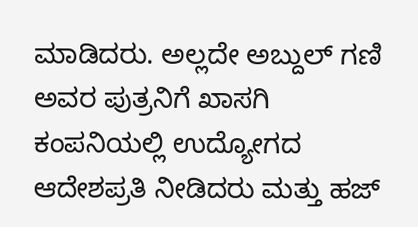ಮಾಡಿದರು. ಅಲ್ಲದೇ ಅಬ್ದುಲ್ ಗಣಿ ಅವರ ಪುತ್ರನಿಗೆ ಖಾಸಗಿ ಕಂಪನಿಯಲ್ಲಿ ಉದ್ಯೋಗದ ಆದೇಶಪ್ರತಿ ನೀಡಿದರು ಮತ್ತು ಹಜ್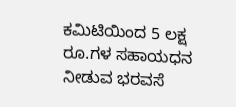ಕಮಿಟಿಯಿಂದ 5 ಲಕ್ಷ ರೂ.ಗಳ ಸಹಾಯಧನ ನೀಡುವ ಭರವಸೆ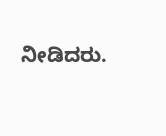ನೀಡಿದರು.